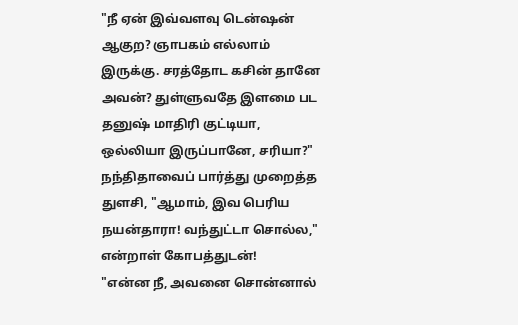"நீ ஏன் இவ்வளவு டென்ஷன் ஆகுற? ஞாபகம் எல்லாம் இருக்கு. சரத்தோட கசின் தானே அவன்? துள்ளுவதே இளமை பட தனுஷ் மாதிரி குட்டியா, ஒல்லியா இருப்பானே, சரியா?"
நந்திதாவைப் பார்த்து முறைத்த துளசி, "ஆமாம், இவ பெரிய நயன்தாரா! வந்துட்டா சொல்ல," என்றாள் கோபத்துடன்!
"என்ன நீ, அவனை சொன்னால்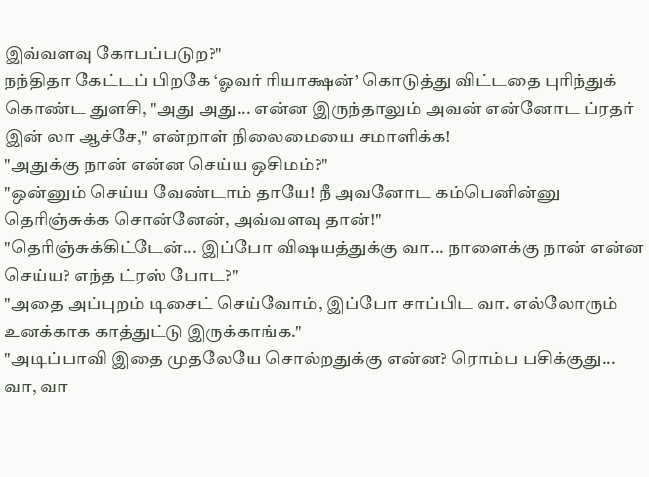இவ்வளவு கோபப்படுற?"
நந்திதா கேட்டப் பிறகே ‘ஓவர் ரியாக்ஷன்’ கொடுத்து விட்டதை புரிந்துக் கொண்ட துளசி, "அது அது... என்ன இருந்தாலும் அவன் என்னோட ப்ரதர் இன் லா ஆச்சே," என்றாள் நிலைமையை சமாளிக்க!
"அதுக்கு நான் என்ன செய்ய ஒசிமம்?"
"ஒன்னும் செய்ய வேண்டாம் தாயே! நீ அவனோட கம்பெனின்னு தெரிஞ்சுக்க சொன்னேன், அவ்வளவு தான்!"
"தெரிஞ்சுக்கிட்டேன்... இப்போ விஷயத்துக்கு வா... நாளைக்கு நான் என்ன செய்ய? எந்த ட்ரஸ் போட?"
"அதை அப்புறம் டிசைட் செய்வோம், இப்போ சாப்பிட வா. எல்லோரும் உனக்காக காத்துட்டு இருக்காங்க."
"அடிப்பாவி இதை முதலேயே சொல்றதுக்கு என்ன? ரொம்ப பசிக்குது... வா, வா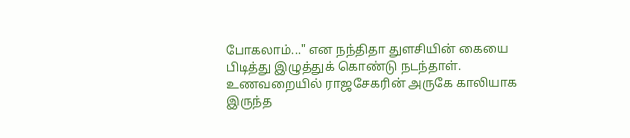போகலாம்..." என நந்திதா துளசியின் கையை பிடித்து இழுத்துக் கொண்டு நடந்தாள்.
உணவறையில் ராஜசேகரின் அருகே காலியாக இருந்த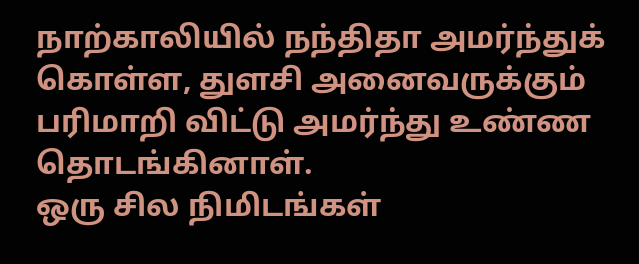நாற்காலியில் நந்திதா அமர்ந்துக் கொள்ள, துளசி அனைவருக்கும் பரிமாறி விட்டு அமர்ந்து உண்ண தொடங்கினாள்.
ஒரு சில நிமிடங்கள்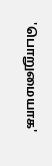'பொறுமையாக'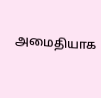அமைதியாக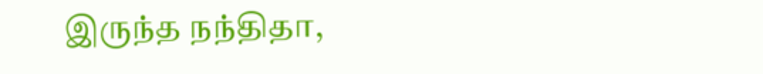இருந்த நந்திதா,